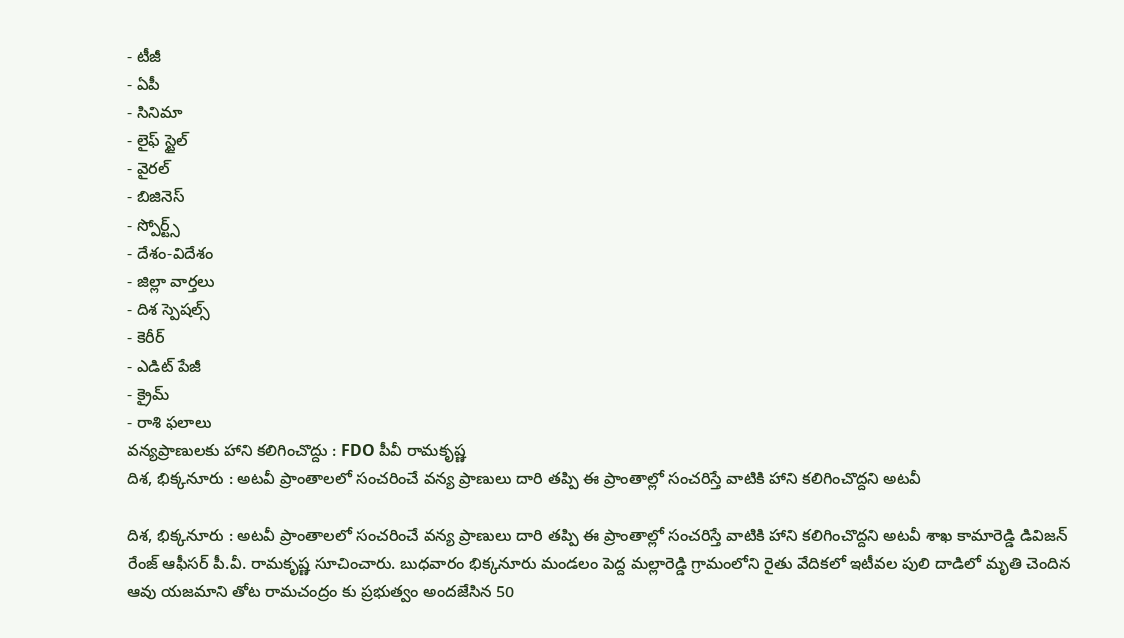- టీజీ
- ఏపీ
- సినిమా
- లైఫ్ స్టైల్
- వైరల్
- బిజినెస్
- స్పోర్ట్స్
- దేశం-విదేశం
- జిల్లా వార్తలు
- దిశ స్పెషల్స్
- కెరీర్
- ఎడిట్ పేజీ
- క్రైమ్
- రాశి ఫలాలు
వన్యప్రాణులకు హాని కలిగించొద్దు : FDO పీవీ రామకృష్ణ
దిశ, భిక్కనూరు : అటవీ ప్రాంతాలలో సంచరించే వన్య ప్రాణులు దారి తప్పి ఈ ప్రాంతాల్లో సంచరిస్తే వాటికి హాని కలిగించొద్దని అటవీ

దిశ, భిక్కనూరు : అటవీ ప్రాంతాలలో సంచరించే వన్య ప్రాణులు దారి తప్పి ఈ ప్రాంతాల్లో సంచరిస్తే వాటికి హాని కలిగించొద్దని అటవీ శాఖ కామారెడ్డి డివిజన్ రేంజ్ ఆఫీసర్ పీ.వీ. రామకృష్ణ సూచించారు. బుధవారం భిక్కనూరు మండలం పెద్ద మల్లారెడ్డి గ్రామంలోని రైతు వేదికలో ఇటీవల పులి దాడిలో మృతి చెందిన ఆవు యజమాని తోట రామచంద్రం కు ప్రభుత్వం అందజేసిన 50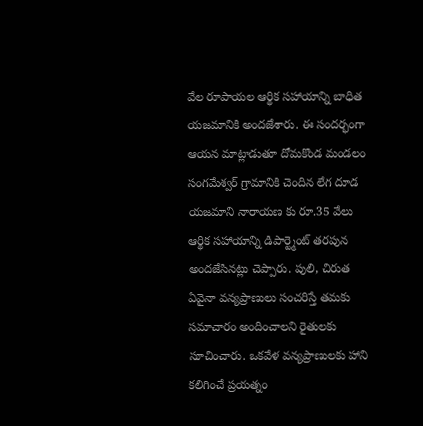వేల రూపాయల ఆర్థిక సహాయాన్ని బాధిత యజమానికి అందజేశారు. ఈ సందర్భంగా ఆయన మాట్లాడుతూ దోమకొండ మండలం సంగమేశ్వర్ గ్రామానికి చెందిన లేగ దూడ యజమాని నారాయణ కు రూ.35 వేలు ఆర్థిక సహాయాన్ని డిపార్ట్మెంట్ తరపున అందజేసినట్లు చెప్పారు. పులి, చిరుత ఏవైనా వన్యప్రాణులు సంచరిస్తే తమకు సమాచారం అందించాలని రైతులకు సూచించారు. ఒకవేళ వన్యప్రాణులకు హాని కలిగించే ప్రయత్నం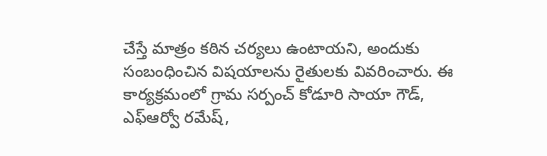చేస్తే మాత్రం కఠిన చర్యలు ఉంటాయని, అందుకు సంబంధించిన విషయాలను రైతులకు వివరించారు. ఈ కార్యక్రమంలో గ్రామ సర్పంచ్ కోడూరి సాయా గౌడ్, ఎఫ్ఆర్వో రమేష్,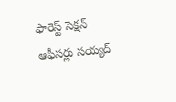ఫారెస్ట్ సెక్షన్ ఆఫీసర్లు సయ్యద్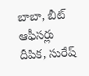బాబా, బీట్ ఆఫీసర్లు దీపిక, సురేష్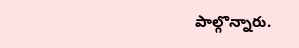పాల్గొన్నారు.